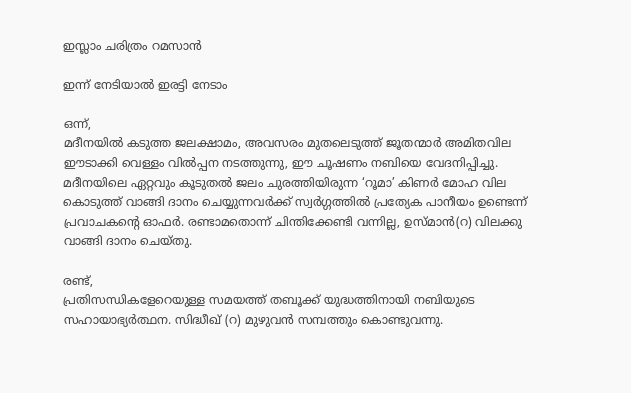ഇസ്ലാം ചരിത്രം റമസാൻ

ഇന്ന് നേടിയാൽ ഇരട്ടി നേടാം

ഒന്ന്,
മദീനയില്‍ കടുത്ത ജലക്ഷാമം, അവസരം മുതലെടുത്ത് ജൂതന്മാര്‍ അമിതവില ഈടാക്കി വെള്ളം വില്‍പ്പന നടത്തുന്നു, ഈ ചൂഷണം നബിയെ വേദനിപ്പിച്ചു. മദീനയിലെ ഏറ്റവും കൂടുതല്‍ ജലം ചുരത്തിയിരുന്ന ‘റൂമാ’ കിണര്‍ മോഹ വില കൊടുത്ത് വാങ്ങി ദാനം ചെയ്യുന്നവര്‍ക്ക് സ്വര്‍ഗ്ഗത്തില്‍ പ്രത്യേക പാനീയം ഉണ്ടെന്ന് പ്രവാചകന്റെ ഓഫര്‍. രണ്ടാമതൊന്ന് ചിന്തിക്കേണ്ടി വന്നില്ല, ഉസ്മാന്‍(റ) വിലക്കു വാങ്ങി ദാനം ചെയ്തു.

രണ്ട്,
പ്രതിസന്ധികളേറെയുള്ള സമയത്ത് തബൂക്ക് യുദ്ധത്തിനായി നബിയുടെ സഹായാഭ്യര്‍ത്ഥന. സിദ്ധീഖ് (റ) മുഴുവന്‍ സമ്പത്തും കൊണ്ടുവന്നു.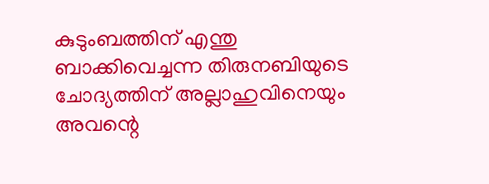കുടുംബത്തിന് എന്തു ബാക്കിവെച്ചന്ന തിരുനബിയുടെ ചോദ്യത്തിന് അല്ലാഹുവിനെയും അവന്റെ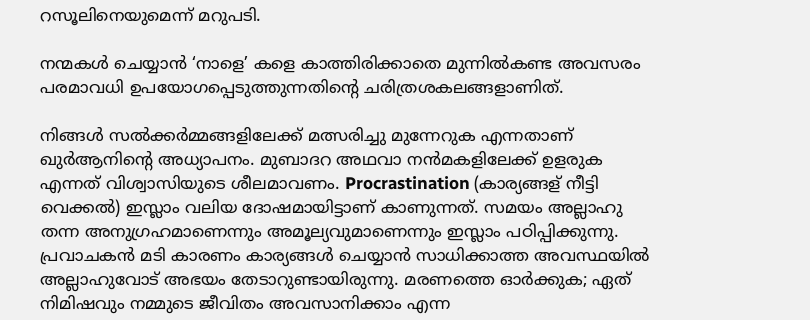റസൂലിനെയുമെന്ന് മറുപടി.

നന്മകള്‍ ചെയ്യാന്‍ ‘നാളെ’ കളെ കാത്തിരിക്കാതെ മുന്നില്‍കണ്ട അവസരം പരമാവധി ഉപയോഗപ്പെടുത്തുന്നതിന്റെ ചരിത്രശകലങ്ങളാണിത്.

നിങ്ങള്‍ സല്‍ക്കര്‍മ്മങ്ങളിലേക്ക് മത്സരിച്ചു മുന്നേറുക എന്നതാണ് ഖുര്‍ആനിന്റെ അധ്യാപനം. മുബാദറ അഥവാ നന്‍മകളിലേക്ക് ഉളരുക എന്നത് വിശ്വാസിയുടെ ശീലമാവണം. Procrastination (കാര്യങ്ങള് നീട്ടി വെക്കല്‍) ഇസ്ലാം വലിയ ദോഷമായിട്ടാണ് കാണുന്നത്. സമയം അല്ലാഹു തന്ന അനുഗ്രഹമാണെന്നും അമൂല്യവുമാണെന്നും ഇസ്ലാം പഠിപ്പിക്കുന്നു. പ്രവാചകന്‍ മടി കാരണം കാര്യങ്ങള്‍ ചെയ്യാന്‍ സാധിക്കാത്ത അവസ്ഥയില്‍ അല്ലാഹുവോട് അഭയം തേടാറുണ്ടായിരുന്നു. മരണത്തെ ഓര്‍ക്കുക; ഏത് നിമിഷവും നമ്മുടെ ജീവിതം അവസാനിക്കാം എന്ന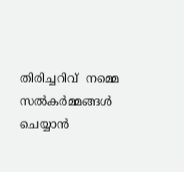തിരിച്ചറിവ്  നമ്മെ സല്‍കര്‍മ്മങ്ങള്‍ ചെയ്യാന്‍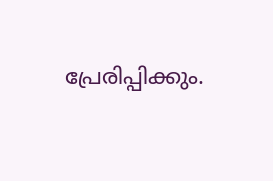പ്രേരിപ്പിക്കും.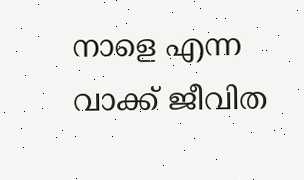നാളെ എന്ന വാക്ക് ജീവിത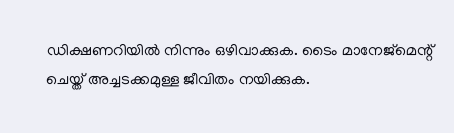ഡിക്ഷണറിയില്‍ നിന്നും ഒഴിവാക്കുക. ടൈം മാനേജ്‌മെന്റ് ചെയ്ത് അച്ചടക്കമുള്ള ജീവിതം നയിക്കുക.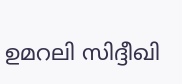ഉമറലി സിദ്ദീഖി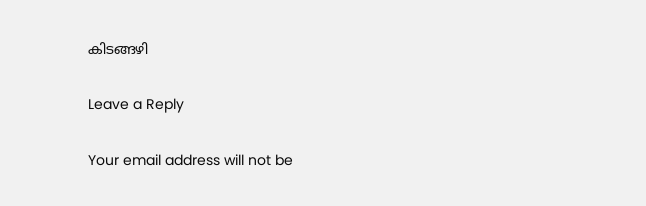കിടങ്ങഴി

Leave a Reply

Your email address will not be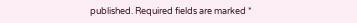published. Required fields are marked *